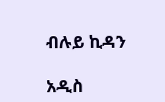ብሉይ ኪዳን

አዲስ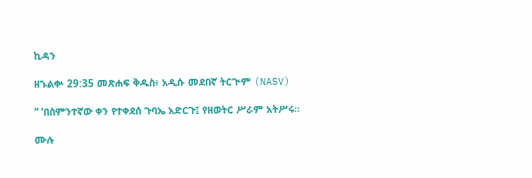ኪዳን

ዘኁልቍ 29:35 መጽሐፍ ቅዱስ፥ አዲሱ መደበኛ ትርጒም (NASV)

“ ‘በስምንተኛው ቀን የተቀደሰ ጉባኤ አድርጉ፤ የዘወትር ሥራም አትሥሩ።

ሙሉ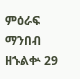ምዕራፍ ማንበብ ዘኁልቍ 29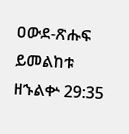ዐውደ-ጽሑፍ ይመልከቱ ዘኁልቍ 29:35